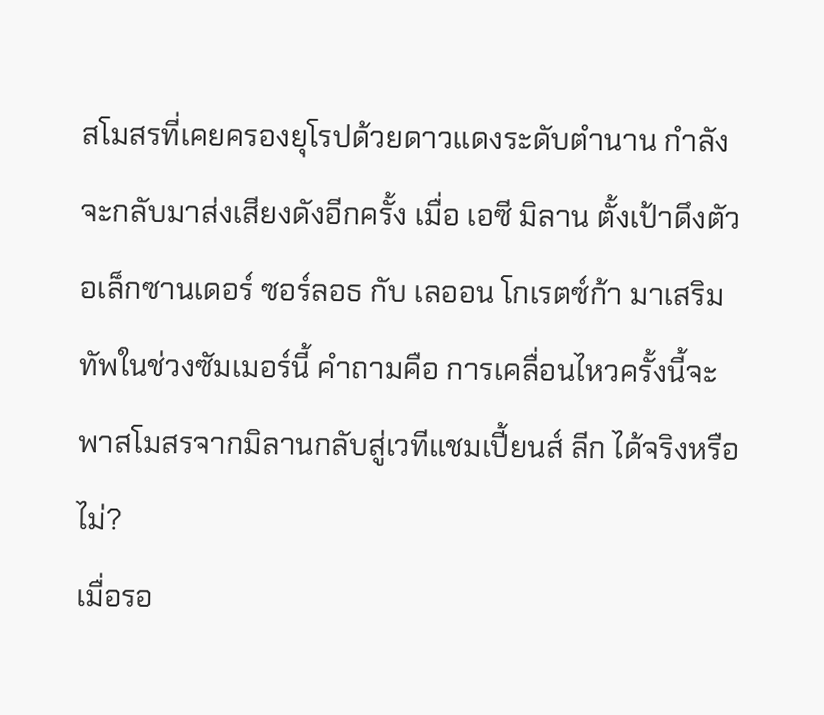สโมสรที่เคยครองยุโรปด้วยดาวแดงระดับตำนาน กำลังจะกลับมาส่งเสียงดังอีกครั้ง เมื่อ เอซี มิลาน ตั้งเป้าดึงตัว อเล็กซานเดอร์ ซอร์ลอธ กับ เลออน โกเรตซ์ก้า มาเสริมทัพในช่วงซัมเมอร์นี้ คำถามคือ การเคลื่อนไหวครั้งนี้จะพาสโมสรจากมิลานกลับสู่เวทีแชมเปี้ยนส์ ลีก ได้จริงหรือไม่?
เมื่อรอ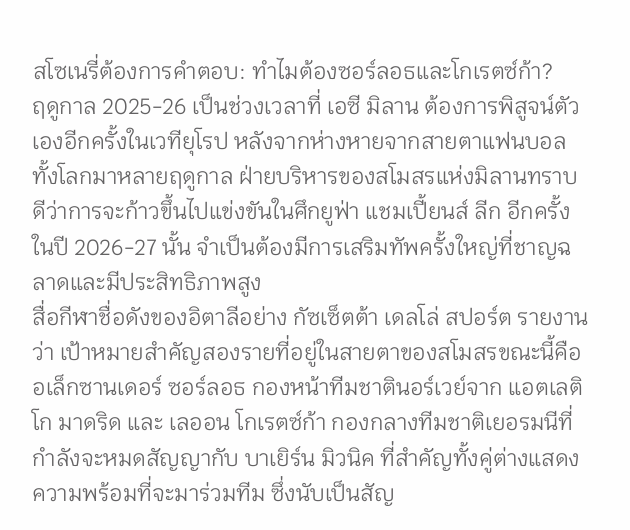สโซเนรี่ต้องการคำตอบ: ทำไมต้องซอร์ลอธและโกเรตซ์ก้า?
ฤดูกาล 2025-26 เป็นช่วงเวลาที่ เอซี มิลาน ต้องการพิสูจน์ตัวเองอีกครั้งในเวทียุโรป หลังจากห่างหายจากสายตาแฟนบอลทั้งโลกมาหลายฤดูกาล ฝ่ายบริหารของสโมสรแห่งมิลานทราบดีว่าการจะก้าวขึ้นไปแข่งขันในศึกยูฟ่า แชมเปี้ยนส์ ลีก อีกครั้งในปี 2026-27 นั้น จำเป็นต้องมีการเสริมทัพครั้งใหญ่ที่ชาญฉลาดและมีประสิทธิภาพสูง
สื่อกีฬาชื่อดังของอิตาลีอย่าง กัซเซ็ตต้า เดลโล่ สปอร์ต รายงานว่า เป้าหมายสำคัญสองรายที่อยู่ในสายตาของสโมสรขณะนี้คือ อเล็กซานเดอร์ ซอร์ลอธ กองหน้าทีมชาตินอร์เวย์จาก แอตเลติโก มาดริด และ เลออน โกเรตซ์ก้า กองกลางทีมชาติเยอรมนีที่กำลังจะหมดสัญญากับ บาเยิร์น มิวนิค ที่สำคัญทั้งคู่ต่างแสดงความพร้อมที่จะมาร่วมทีม ซึ่งนับเป็นสัญ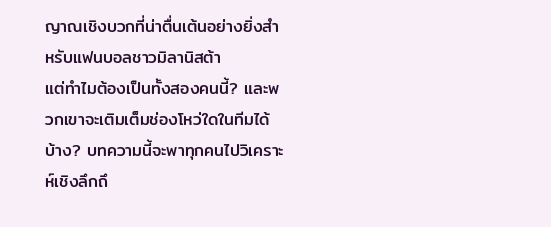ญาณเชิงบวกที่น่าตื่นเต้นอย่างยิ่งสำหรับแฟนบอลชาวมิลานิสต้า
แต่ทำไมต้องเป็นทั้งสองคนนี้? และพวกเขาจะเติมเต็มช่องโหว่ใดในทีมได้บ้าง? บทความนี้จะพาทุกคนไปวิเคราะห์เชิงลึกถึ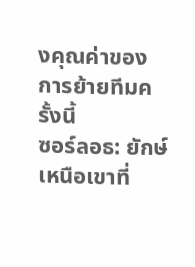งคุณค่าของการย้ายทีมครั้งนี้
ซอร์ลอธ: ยักษ์เหนือเขาที่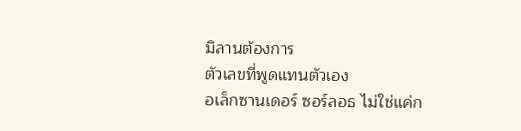มิลานต้องการ
ตัวเลขที่พูดแทนตัวเอง
อเล็กซานเดอร์ ซอร์ลอธ ไม่ใช่แค่ก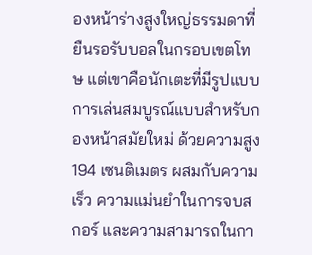องหน้าร่างสูงใหญ่ธรรมดาที่ยืนรอรับบอลในกรอบเขตโทษ แต่เขาคือนักเตะที่มีรูปแบบการเล่นสมบูรณ์แบบสำหรับกองหน้าสมัยใหม่ ด้วยความสูง 194 เซนติเมตร ผสมกับความเร็ว ความแม่นยำในการจบสกอร์ และความสามารถในกา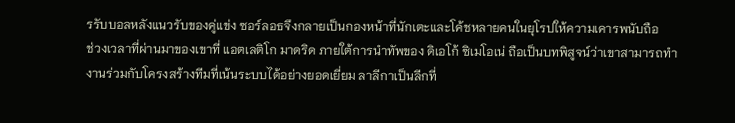รรับบอลหลังแนวรับของคู่แข่ง ซอร์ลอธจึงกลายเป็นกองหน้าที่นักเตะและโค้ชหลายคนในยุโรปให้ความเคารพนับถือ
ช่วงเวลาที่ผ่านมาของเขาที่ แอตเลติโก มาดริด ภายใต้การนำทัพของ ดิเอโก้ ซิเมโอเน่ ถือเป็นบทพิสูจน์ว่าเขาสามารถทำงานร่วมกับโครงสร้างทีมที่เน้นระบบได้อย่างยอดเยี่ยม ลาลีกาเป็นลีกที่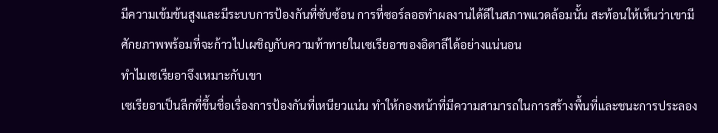มีความเข้มข้นสูงและมีระบบการป้องกันที่ซับซ้อน การที่ซอร์ลอธทำผลงานได้ดีในสภาพแวดล้อมนั้น สะท้อนให้เห็นว่าเขามีศักยภาพพร้อมที่จะก้าวไปเผชิญกับความท้าทายในเซเรียอาของอิตาลีได้อย่างแน่นอน
ทำไมเซเรียอาจึงเหมาะกับเขา
เซเรียอาเป็นลีกที่ขึ้นชื่อเรื่องการป้องกันที่เหนียวแน่น ทำให้กองหน้าที่มีความสามารถในการสร้างพื้นที่และชนะการประลอง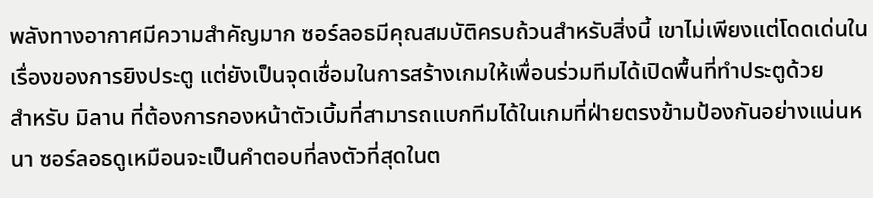พลังทางอากาศมีความสำคัญมาก ซอร์ลอธมีคุณสมบัติครบถ้วนสำหรับสิ่งนี้ เขาไม่เพียงแต่โดดเด่นในเรื่องของการยิงประตู แต่ยังเป็นจุดเชื่อมในการสร้างเกมให้เพื่อนร่วมทีมได้เปิดพื้นที่ทำประตูด้วย
สำหรับ มิลาน ที่ต้องการกองหน้าตัวเบิ้มที่สามารถแบกทีมได้ในเกมที่ฝ่ายตรงข้ามป้องกันอย่างแน่นหนา ซอร์ลอธดูเหมือนจะเป็นคำตอบที่ลงตัวที่สุดในต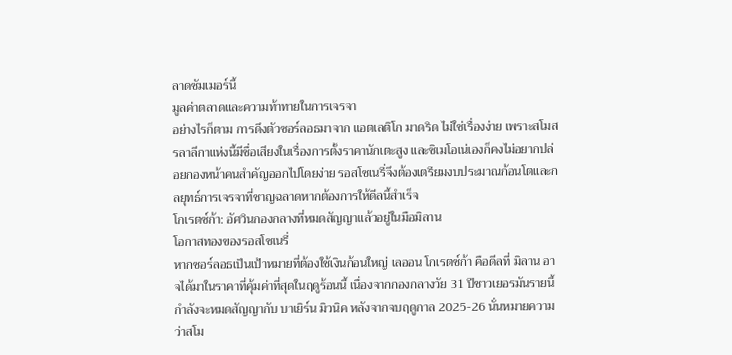ลาดซัมเมอร์นี้
มูลค่าตลาดและความท้าทายในการเจรจา
อย่างไรก็ตาม การดึงตัวซอร์ลอธมาจาก แอตเลติโก มาดริด ไม่ใช่เรื่องง่าย เพราะสโมสรลาลีกาแห่งนี้มีชื่อเสียงในเรื่องการตั้งราคานักเตะสูง และซิเมโอเน่เองก็คงไม่อยากปล่อยกองหน้าคนสำคัญออกไปโดยง่าย รอสโซเนรี่จึงต้องเตรียมงบประมาณก้อนโตและกลยุทธ์การเจรจาที่ชาญฉลาดหากต้องการให้ดีลนี้สำเร็จ
โกเรตซ์ก้า: อัศวินกองกลางที่หมดสัญญาแล้วอยู่ในมือมิลาน
โอกาสทองของรอสโซเนรี่
หากซอร์ลอธเป็นเป้าหมายที่ต้องใช้เงินก้อนใหญ่ เลออน โกเรตซ์ก้า คือดีลที่ มิลาน อาจได้มาในราคาที่คุ้มค่าที่สุดในฤดูร้อนนี้ เนื่องจากกองกลางวัย 31 ปีชาวเยอรมันรายนี้กำลังจะหมดสัญญากับ บาเยิร์น มิวนิค หลังจากจบฤดูกาล 2025-26 นั่นหมายความว่าสโม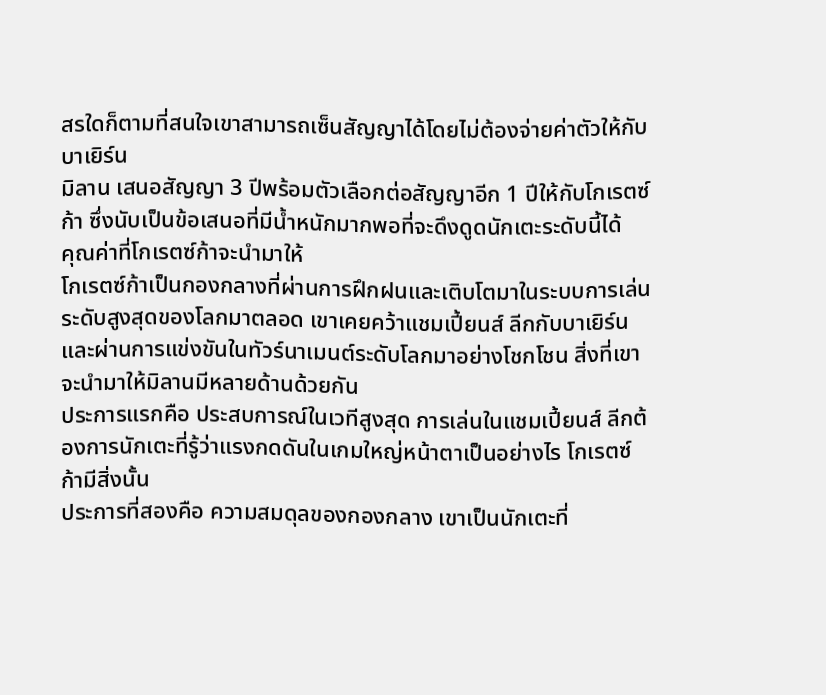สรใดก็ตามที่สนใจเขาสามารถเซ็นสัญญาได้โดยไม่ต้องจ่ายค่าตัวให้กับบาเยิร์น
มิลาน เสนอสัญญา 3 ปีพร้อมตัวเลือกต่อสัญญาอีก 1 ปีให้กับโกเรตซ์ก้า ซึ่งนับเป็นข้อเสนอที่มีน้ำหนักมากพอที่จะดึงดูดนักเตะระดับนี้ได้
คุณค่าที่โกเรตซ์ก้าจะนำมาให้
โกเรตซ์ก้าเป็นกองกลางที่ผ่านการฝึกฝนและเติบโตมาในระบบการเล่นระดับสูงสุดของโลกมาตลอด เขาเคยคว้าแชมเปี้ยนส์ ลีกกับบาเยิร์น และผ่านการแข่งขันในทัวร์นาเมนต์ระดับโลกมาอย่างโชกโชน สิ่งที่เขาจะนำมาให้มิลานมีหลายด้านด้วยกัน
ประการแรกคือ ประสบการณ์ในเวทีสูงสุด การเล่นในแชมเปี้ยนส์ ลีกต้องการนักเตะที่รู้ว่าแรงกดดันในเกมใหญ่หน้าตาเป็นอย่างไร โกเรตซ์ก้ามีสิ่งนั้น
ประการที่สองคือ ความสมดุลของกองกลาง เขาเป็นนักเตะที่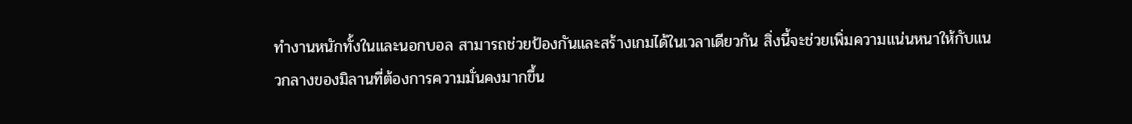ทำงานหนักทั้งในและนอกบอล สามารถช่วยป้องกันและสร้างเกมได้ในเวลาเดียวกัน สิ่งนี้จะช่วยเพิ่มความแน่นหนาให้กับแนวกลางของมิลานที่ต้องการความมั่นคงมากขึ้น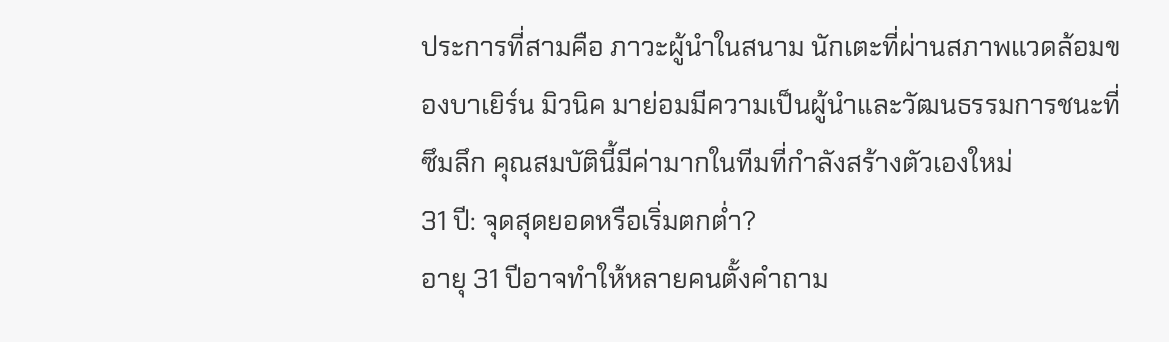ประการที่สามคือ ภาวะผู้นำในสนาม นักเตะที่ผ่านสภาพแวดล้อมของบาเยิร์น มิวนิค มาย่อมมีความเป็นผู้นำและวัฒนธรรมการชนะที่ซึมลึก คุณสมบัตินี้มีค่ามากในทีมที่กำลังสร้างตัวเองใหม่
31 ปี: จุดสุดยอดหรือเริ่มตกต่ำ?
อายุ 31 ปีอาจทำให้หลายคนตั้งคำถาม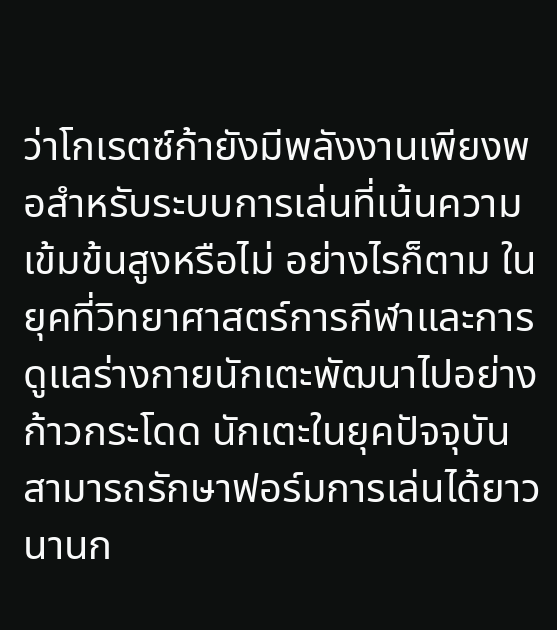ว่าโกเรตซ์ก้ายังมีพลังงานเพียงพอสำหรับระบบการเล่นที่เน้นความเข้มข้นสูงหรือไม่ อย่างไรก็ตาม ในยุคที่วิทยาศาสตร์การกีฬาและการดูแลร่างกายนักเตะพัฒนาไปอย่างก้าวกระโดด นักเตะในยุคปัจจุบันสามารถรักษาฟอร์มการเล่นได้ยาวนานก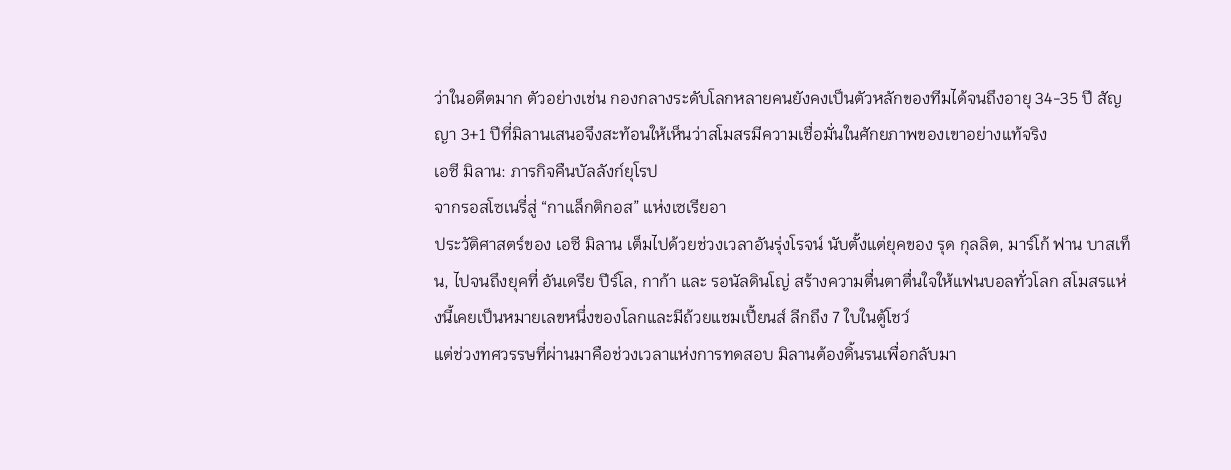ว่าในอดีตมาก ตัวอย่างเช่น กองกลางระดับโลกหลายคนยังคงเป็นตัวหลักของทีมได้จนถึงอายุ 34-35 ปี สัญญา 3+1 ปีที่มิลานเสนอจึงสะท้อนให้เห็นว่าสโมสรมีความเชื่อมั่นในศักยภาพของเขาอย่างแท้จริง
เอซี มิลาน: ภารกิจคืนบัลลังก์ยุโรป
จากรอสโซเนรี่สู่ “กาแล็กติกอส” แห่งเซเรียอา
ประวัติศาสตร์ของ เอซี มิลาน เต็มไปด้วยช่วงเวลาอันรุ่งโรจน์ นับตั้งแต่ยุคของ รุด กุลลิต, มาร์โก้ ฟาน บาสเท็น, ไปจนถึงยุคที่ อันเดรีย ปีร์โล, กาก้า และ รอนัลดินโญ่ สร้างความตื่นตาตื่นใจให้แฟนบอลทั่วโลก สโมสรแห่งนี้เคยเป็นหมายเลขหนึ่งของโลกและมีถ้วยแชมเปี้ยนส์ ลีกถึง 7 ใบในตู้โชว์
แต่ช่วงทศวรรษที่ผ่านมาคือช่วงเวลาแห่งการทดสอบ มิลานต้องดิ้นรนเพื่อกลับมา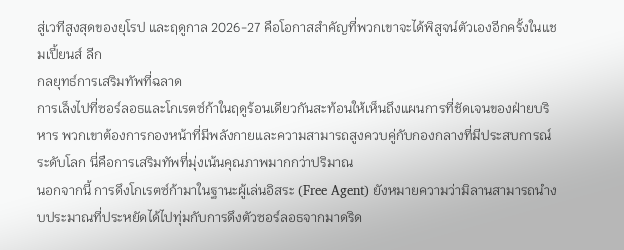สู่เวทีสูงสุดของยุโรป และฤดูกาล 2026-27 คือโอกาสสำคัญที่พวกเขาจะได้พิสูจน์ตัวเองอีกครั้งในแชมเปี้ยนส์ ลีก
กลยุทธ์การเสริมทัพที่ฉลาด
การเล็งไปที่ซอร์ลอธและโกเรตซ์ก้าในฤดูร้อนเดียวกันสะท้อนให้เห็นถึงแผนการที่ชัดเจนของฝ่ายบริหาร พวกเขาต้องการกองหน้าที่มีพลังกายและความสามารถสูงควบคู่กับกองกลางที่มีประสบการณ์ระดับโลก นี่คือการเสริมทัพที่มุ่งเน้นคุณภาพมากกว่าปริมาณ
นอกจากนี้ การดึงโกเรตซ์ก้ามาในฐานะผู้เล่นอิสระ (Free Agent) ยังหมายความว่ามิลานสามารถนำงบประมาณที่ประหยัดได้ไปทุ่มกับการดึงตัวซอร์ลอธจากมาดริด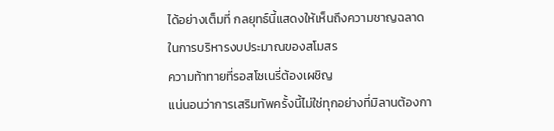ได้อย่างเต็มที่ กลยุทธ์นี้แสดงให้เห็นถึงความชาญฉลาดในการบริหารงบประมาณของสโมสร
ความท้าทายที่รอสโซเนรี่ต้องเผชิญ
แน่นอนว่าการเสริมทัพครั้งนี้ไม่ใช่ทุกอย่างที่มิลานต้องกา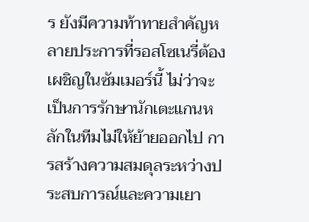ร ยังมีความท้าทายสำคัญหลายประการที่รอสโซเนรี่ต้องเผชิญในซัมเมอร์นี้ ไม่ว่าจะเป็นการรักษานักเตะแกนหลักในทีมไม่ให้ย้ายออกไป การสร้างความสมดุลระหว่างประสบการณ์และความเยา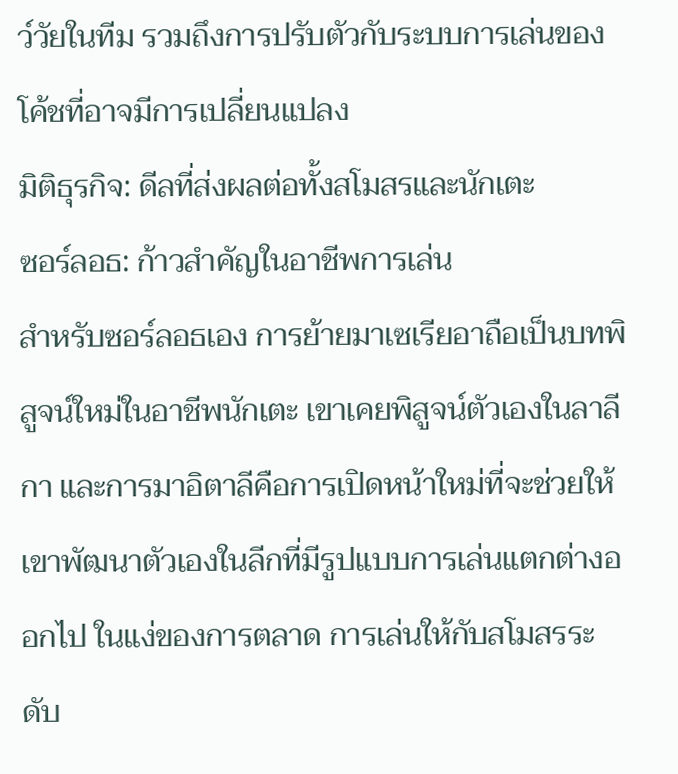ว์วัยในทีม รวมถึงการปรับตัวกับระบบการเล่นของโค้ชที่อาจมีการเปลี่ยนแปลง
มิติธุรกิจ: ดีลที่ส่งผลต่อทั้งสโมสรและนักเตะ
ซอร์ลอธ: ก้าวสำคัญในอาชีพการเล่น
สำหรับซอร์ลอธเอง การย้ายมาเซเรียอาถือเป็นบทพิสูจน์ใหม่ในอาชีพนักเตะ เขาเคยพิสูจน์ตัวเองในลาลีกา และการมาอิตาลีคือการเปิดหน้าใหม่ที่จะช่วยให้เขาพัฒนาตัวเองในลีกที่มีรูปแบบการเล่นแตกต่างออกไป ในแง่ของการตลาด การเล่นให้กับสโมสรระดับ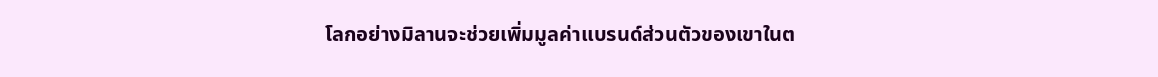โลกอย่างมิลานจะช่วยเพิ่มมูลค่าแบรนด์ส่วนตัวของเขาในต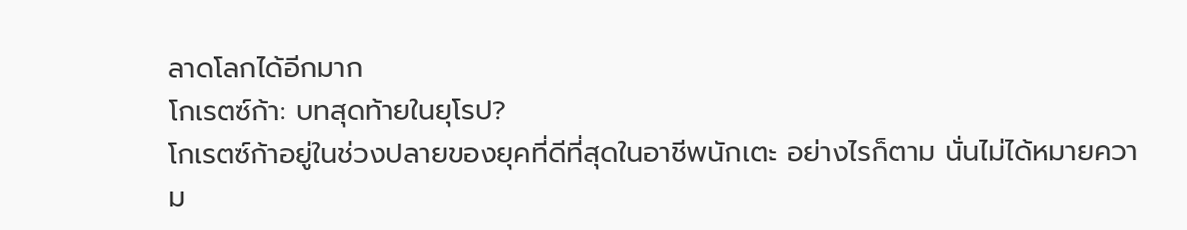ลาดโลกได้อีกมาก
โกเรตซ์ก้า: บทสุดท้ายในยุโรป?
โกเรตซ์ก้าอยู่ในช่วงปลายของยุคที่ดีที่สุดในอาชีพนักเตะ อย่างไรก็ตาม นั่นไม่ได้หมายความ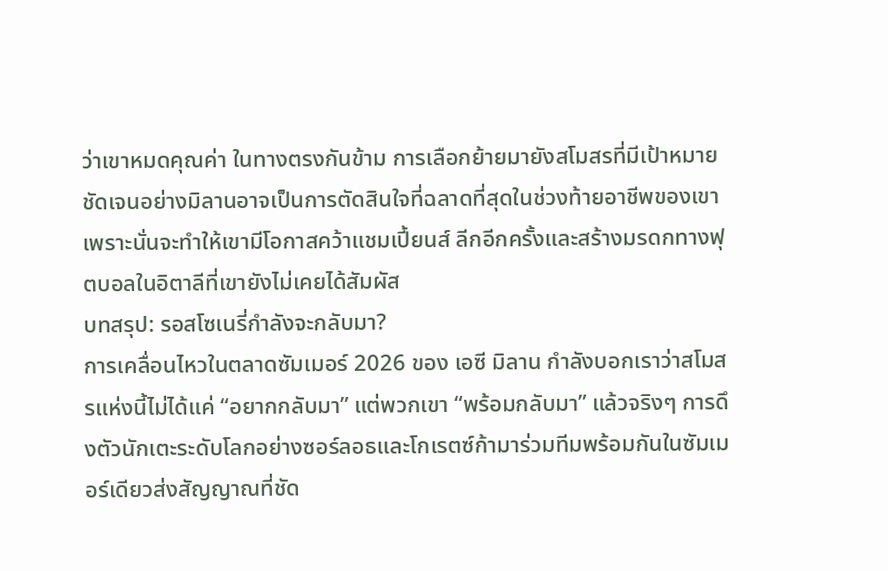ว่าเขาหมดคุณค่า ในทางตรงกันข้าม การเลือกย้ายมายังสโมสรที่มีเป้าหมายชัดเจนอย่างมิลานอาจเป็นการตัดสินใจที่ฉลาดที่สุดในช่วงท้ายอาชีพของเขา เพราะนั่นจะทำให้เขามีโอกาสคว้าแชมเปี้ยนส์ ลีกอีกครั้งและสร้างมรดกทางฟุตบอลในอิตาลีที่เขายังไม่เคยได้สัมผัส
บทสรุป: รอสโซเนรี่กำลังจะกลับมา?
การเคลื่อนไหวในตลาดซัมเมอร์ 2026 ของ เอซี มิลาน กำลังบอกเราว่าสโมสรแห่งนี้ไม่ได้แค่ “อยากกลับมา” แต่พวกเขา “พร้อมกลับมา” แล้วจริงๆ การดึงตัวนักเตะระดับโลกอย่างซอร์ลอธและโกเรตซ์ก้ามาร่วมทีมพร้อมกันในซัมเมอร์เดียวส่งสัญญาณที่ชัด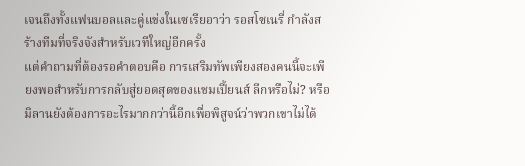เจนถึงทั้งแฟนบอลและคู่แข่งในเซเรียอาว่า รอสโซเนรี่ กำลังสร้างทีมที่จริงจังสำหรับเวทีใหญ่อีกครั้ง
แต่คำถามที่ต้องรอคำตอบคือ การเสริมทัพเพียงสองคนนี้จะเพียงพอสำหรับการกลับสู่ยอดสุดของแชมเปี้ยนส์ ลีกหรือไม่? หรือมิลานยังต้องการอะไรมากกว่านี้อีกเพื่อพิสูจน์ว่าพวกเขาไม่ได้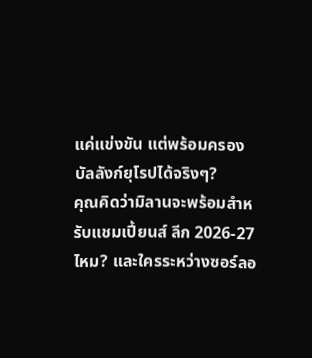แค่แข่งขัน แต่พร้อมครองบัลลังก์ยุโรปได้จริงๆ?
คุณคิดว่ามิลานจะพร้อมสำหรับแชมเปี้ยนส์ ลีก 2026-27 ไหม? และใครระหว่างซอร์ลอ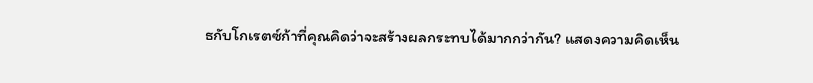ธกับโกเรตซ์ก้าที่คุณคิดว่าจะสร้างผลกระทบได้มากกว่ากัน? แสดงความคิดเห็น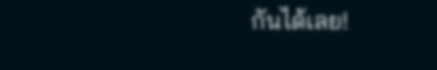กันได้เลย!